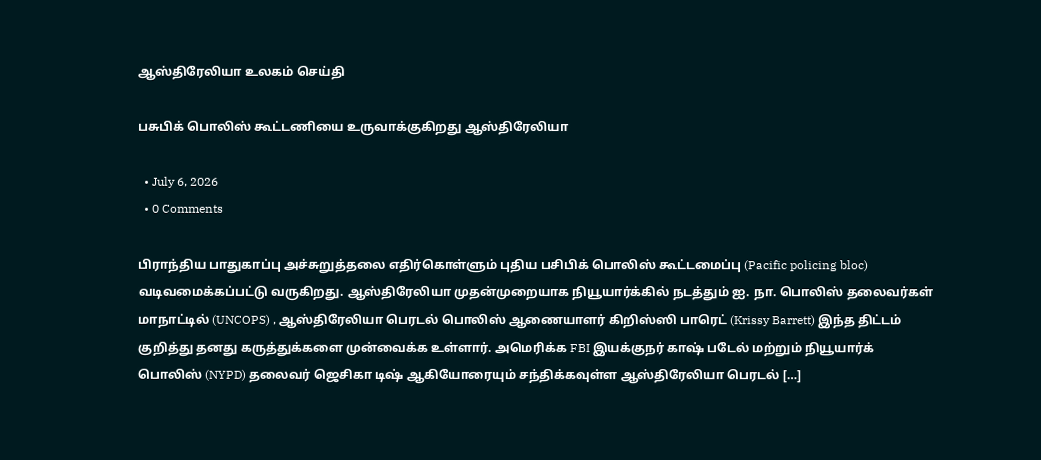ஆஸ்திரேலியா உலகம் செய்தி

பசுபிக் பொலிஸ் கூட்டணியை உருவாக்குகிறது ஆஸ்திரேலியா

  • July 6, 2026
  • 0 Comments

பிராந்திய பாதுகாப்பு அச்சுறுத்தலை எதிர்கொள்ளும் புதிய பசிபிக் பொலிஸ் கூட்டமைப்பு (Pacific policing bloc) வடிவமைக்கப்பட்டு வருகிறது. ஆஸ்திரேலியா முதன்முறையாக நியூயார்க்கில் நடத்தும் ஐ. நா. பொலிஸ் தலைவர்கள் மாநாட்டில் (UNCOPS) , ஆஸ்திரேலியா பெரடல் பொலிஸ் ஆணையாளர் கிறிஸ்ஸி பாரெட் (Krissy Barrett) இந்த திட்டம் குறித்து தனது கருத்துக்களை முன்வைக்க உள்ளார். அமெரிக்க FBI இயக்குநர் காஷ் படேல் மற்றும் நியூயார்க் பொலிஸ் (NYPD) தலைவர் ஜெசிகா டிஷ் ஆகியோரையும் சந்திக்கவுள்ள ஆஸ்திரேலியா பெரடல் […]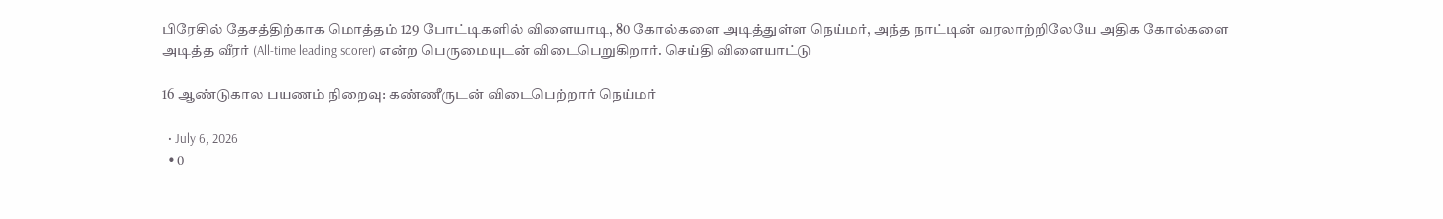பிரேசில் தேசத்திற்காக மொத்தம் 129 போட்டிகளில் விளையாடி, 80 கோல்களை அடித்துள்ள நெய்மர், அந்த நாட்டின் வரலாற்றிலேயே அதிக கோல்களை அடித்த வீரர் (All-time leading scorer) என்ற பெருமையுடன் விடைபெறுகிறார். செய்தி விளையாட்டு

16 ஆண்டுகால பயணம் நிறைவு: கண்ணீருடன் விடைபெற்றார் நெய்மர்

  • July 6, 2026
  • 0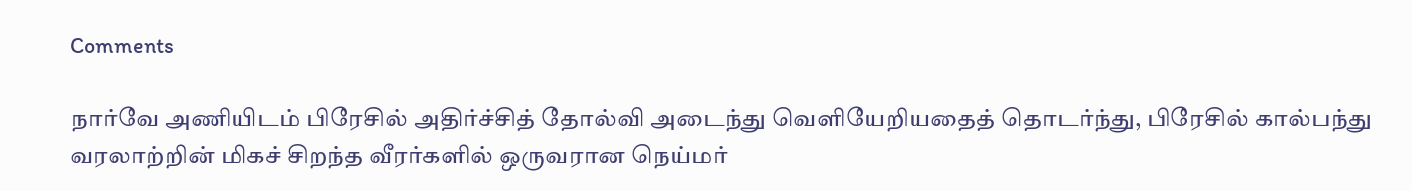Comments

நார்வே அணியிடம் பிரேசில் அதிர்ச்சித் தோல்வி அடைந்து வெளியேறியதைத் தொடர்ந்து, பிரேசில் கால்பந்து வரலாற்றின் மிகச் சிறந்த வீரர்களில் ஒருவரான நெய்மர்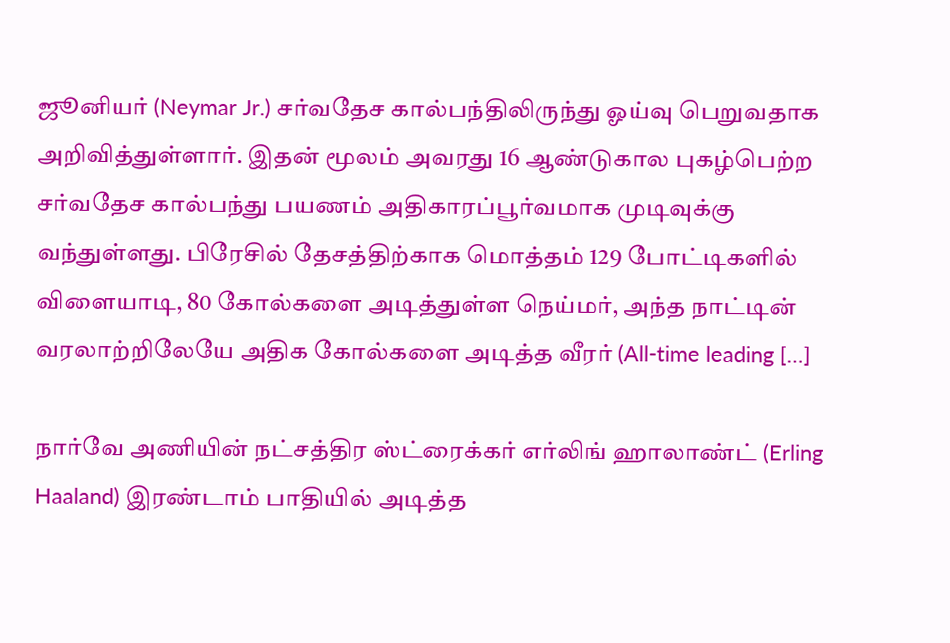ஜூனியர் (Neymar Jr.) சர்வதேச கால்பந்திலிருந்து ஓய்வு பெறுவதாக அறிவித்துள்ளார். இதன் மூலம் அவரது 16 ஆண்டுகால புகழ்பெற்ற சர்வதேச கால்பந்து பயணம் அதிகாரப்பூர்வமாக முடிவுக்கு வந்துள்ளது. பிரேசில் தேசத்திற்காக மொத்தம் 129 போட்டிகளில் விளையாடி, 80 கோல்களை அடித்துள்ள நெய்மர், அந்த நாட்டின் வரலாற்றிலேயே அதிக கோல்களை அடித்த வீரர் (All-time leading […]

நார்வே அணியின் நட்சத்திர ஸ்ட்ரைக்கர் எர்லிங் ஹாலாண்ட் (Erling Haaland) இரண்டாம் பாதியில் அடித்த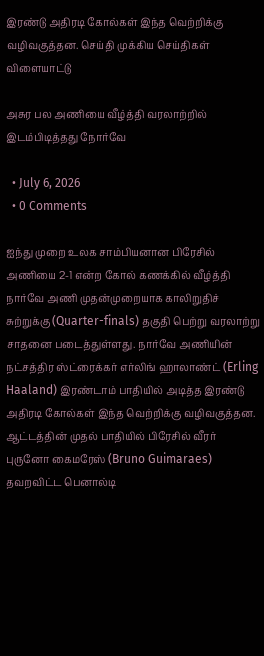இரண்டு அதிரடி கோல்கள் இந்த வெற்றிக்கு வழிவகுத்தன. செய்தி முக்கிய செய்திகள் விளையாட்டு

அசுர பல அணியை வீழ்த்தி வரலாற்றில் இடம்பிடித்தது நோர்வே

  • July 6, 2026
  • 0 Comments

ஐந்து முறை உலக சாம்பியனான பிரேசில் அணியை 2-1 என்ற கோல் கணக்கில் வீழ்த்தி நார்வே அணி முதன்முறையாக காலிறுதிச் சுற்றுக்கு (Quarter-finals) தகுதி பெற்று வரலாற்று சாதனை படைத்துள்ளது. நார்வே அணியின் நட்சத்திர ஸ்ட்ரைக்கர் எர்லிங் ஹாலாண்ட் (Erling Haaland) இரண்டாம் பாதியில் அடித்த இரண்டு அதிரடி கோல்கள் இந்த வெற்றிக்கு வழிவகுத்தன. ஆட்டத்தின் முதல் பாதியில் பிரேசில் வீரர் புருனோ கைமரேஸ் (Bruno Guimaraes) தவறவிட்ட பெனால்டி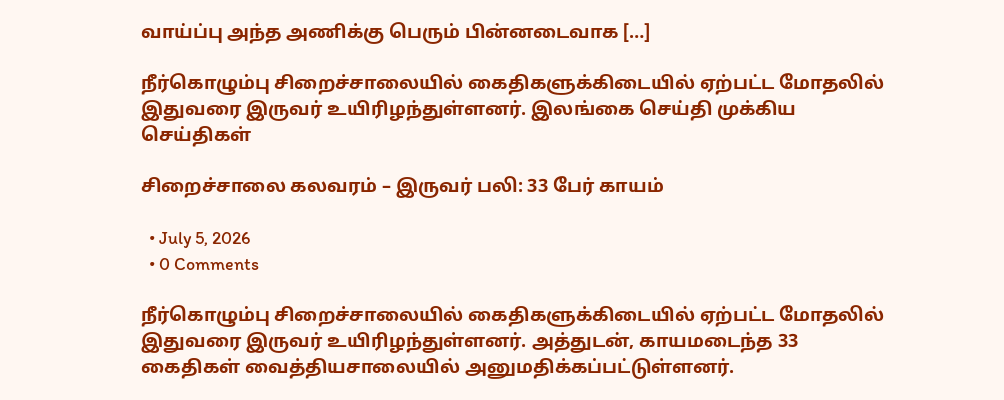வாய்ப்பு அந்த அணிக்கு பெரும் பின்னடைவாக […]

நீர்கொழும்பு சிறைச்சாலையில் கைதிகளுக்கிடையில் ஏற்பட்ட மோதலில் இதுவரை இருவர் உயிரிழந்துள்ளனர். இலங்கை செய்தி முக்கிய செய்திகள்

சிறைச்சாலை கலவரம் – இருவர் பலி: 33 பேர் காயம்

  • July 5, 2026
  • 0 Comments

நீர்கொழும்பு சிறைச்சாலையில் கைதிகளுக்கிடையில் ஏற்பட்ட மோதலில் இதுவரை இருவர் உயிரிழந்துள்ளனர். அத்துடன், காயமடைந்த 33 கைதிகள் வைத்தியசாலையில் அனுமதிக்கப்பட்டுள்ளனர்.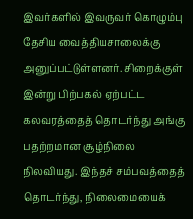இவர்களில் இவருவர் கொழும்பு தேசிய வைத்தியசாலைக்கு அனுப்பட்டுள்ளனர். சிறைக்குள் இன்று பிற்பகல் ஏற்பட்ட கலவரத்தைத் தொடர்ந்து அங்கு பதற்றமான சூழ்நிலை நிலவியது. இந்தச் சம்பவத்தைத் தொடர்ந்து, நிலைமையைக்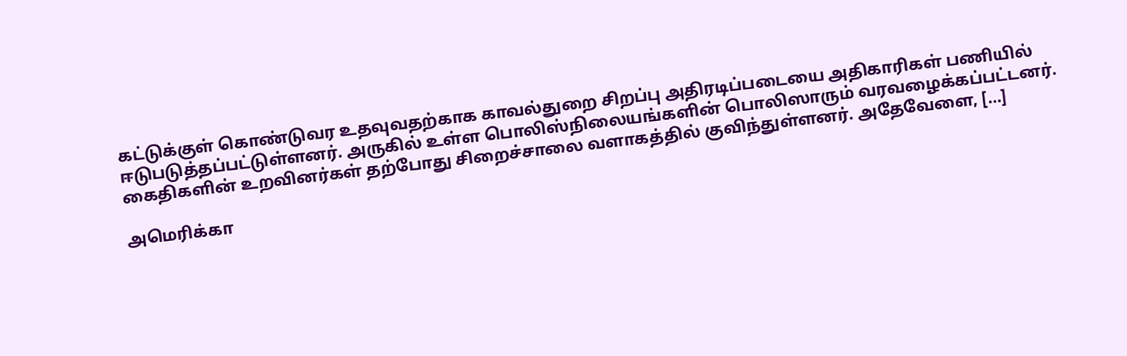கட்டுக்குள் கொண்டுவர உதவுவதற்காக காவல்துறை சிறப்பு அதிரடிப்படையை அதிகாரிகள் பணியில் ஈடுபடுத்தப்பட்டுள்ளனர். அருகில் உள்ள பொலிஸ்நிலையங்களின் பொலிஸாரும் வரவழைக்கப்பட்டனர். கைதிகளின் உறவினர்கள் தற்போது சிறைச்சாலை வளாகத்தில் குவிந்துள்ளனர். அதேவேளை, […]

அமெரிக்கா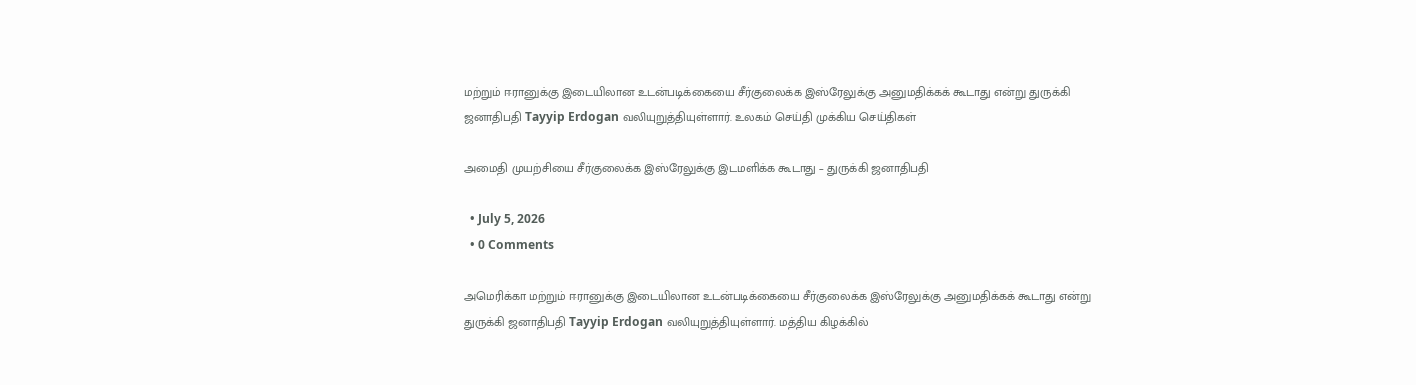மற்றும் ஈரானுக்கு இடையிலான உடன்படிக்கையை சீர்குலைக்க இஸ்ரேலுக்கு அனுமதிக்கக் கூடாது என்று துருக்கி ஜனாதிபதி Tayyip Erdogan வலியுறுத்தியுள்ளார். உலகம் செய்தி முக்கிய செய்திகள்

அமைதி முயற்சியை சீர்குலைக்க இஸ்ரேலுக்கு இடமளிக்க கூடாது – துருக்கி ஜனாதிபதி

  • July 5, 2026
  • 0 Comments

அமெரிக்கா மற்றும் ஈரானுக்கு இடையிலான உடன்படிக்கையை சீர்குலைக்க இஸ்ரேலுக்கு அனுமதிக்கக் கூடாது என்று துருக்கி ஜனாதிபதி Tayyip Erdogan வலியுறுத்தியுள்ளார். மத்திய கிழக்கில்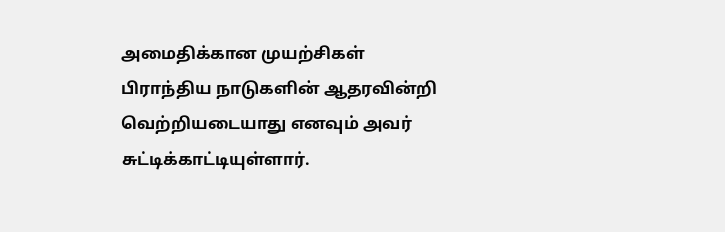அமைதிக்கான முயற்சிகள் பிராந்திய நாடுகளின் ஆதரவின்றி வெற்றியடையாது எனவும் அவர் சுட்டிக்காட்டியுள்ளார்.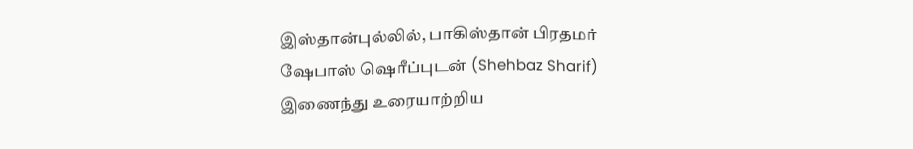இஸ்தான்புல்லில், பாகிஸ்தான் பிரதமர் ஷேபாஸ் ஷெரீப்புடன் (Shehbaz Sharif) இணைந்து உரையாற்றிய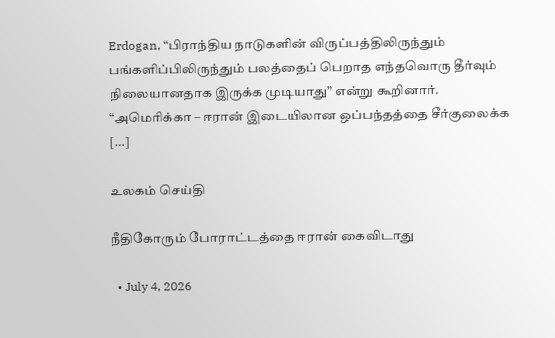Erdogan, “பிராந்திய நாடுகளின் விருப்பத்திலிருந்தும் பங்களிப்பிலிருந்தும் பலத்தைப் பெறாத எந்தவொரு தீர்வும் நிலையானதாக இருக்க முடியாது” என்று கூறினார். “அமெரிக்கா – ஈரான் இடையிலான ஒப்பந்தத்தை சீர்குலைக்க […]

உலகம் செய்தி

நீதிகோரும் போராட்டத்தை ஈரான் கைவிடாது

  • July 4, 2026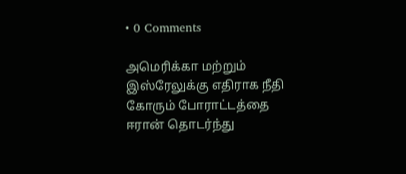• 0 Comments

அமெரிக்கா மற்றும் இஸ்ரேலுக்கு எதிராக நீதி கோரும் போராட்டத்தை ஈரான் தொடர்ந்து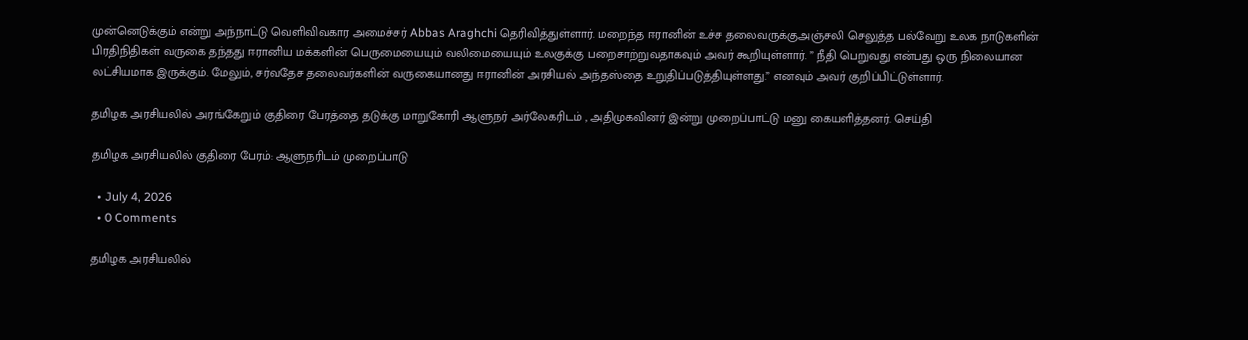முன்னெடுக்கும் என்று அந்நாட்டு வெளிவிவகார அமைச்சர் Abbas Araghchi தெரிவித்துள்ளார். மறைந்த ஈரானின் உச்ச தலைவருக்குஅஞ்சலி செலுத்த பல்வேறு உலக நாடுகளின் பிரதிநிதிகள் வருகை தந்தது ஈரானிய மக்களின் பெருமையையும் வலிமையையும் உலகுக்கு பறைசாற்றுவதாகவும் அவர் கூறியுள்ளார். ” நீதி பெறுவது என்பது ஒரு நிலையான லட்சியமாக இருக்கும். மேலும், சர்வதேச தலைவர்களின் வருகையானது ஈரானின் அரசியல் அந்தஸ்தை உறுதிப்படுத்தியுள்ளது.” எனவும் அவர் குறிப்பிட்டுள்ளார்.

தமிழக அரசியலில் அரங்கேறும் குதிரை பேரத்தை தடுக்கு மாறுகோரி ஆளுநர் அர்லேகரிடம் , அதிமுகவினர் இன்று முறைப்பாட்டு மனு கையளித்தனர். செய்தி

தமிழக அரசியலில் குதிரை பேரம்: ஆளுநரிடம் முறைப்பாடு

  • July 4, 2026
  • 0 Comments

தமிழக அரசியலில்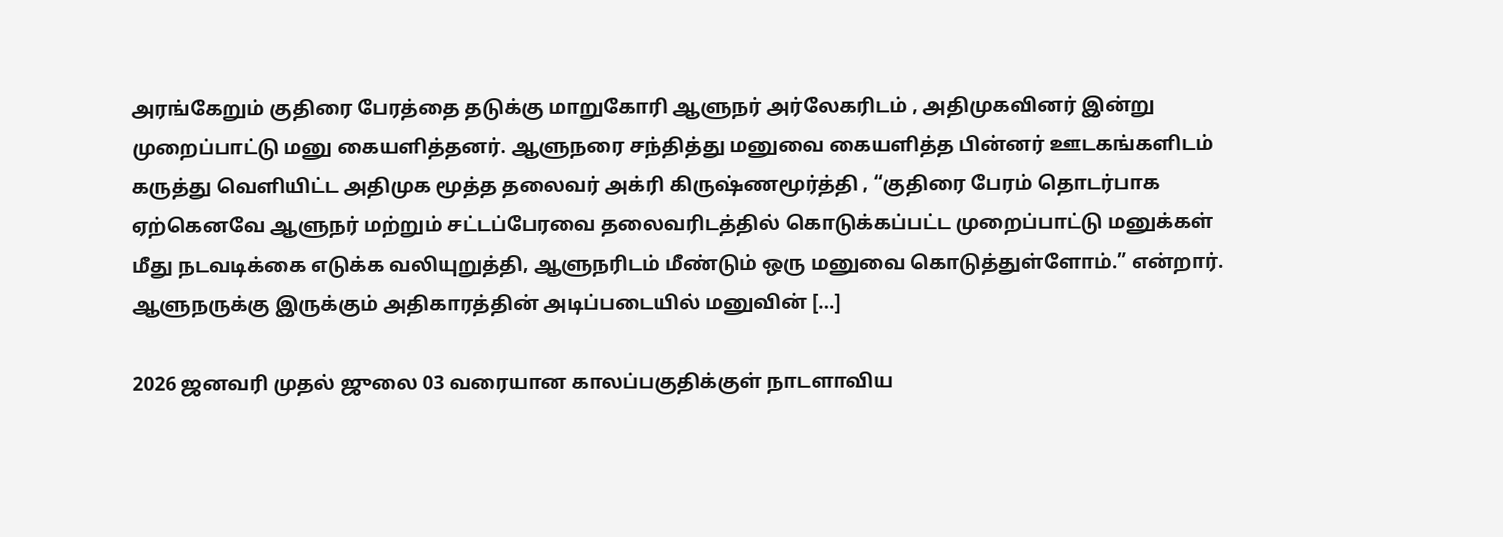அரங்கேறும் குதிரை பேரத்தை தடுக்கு மாறுகோரி ஆளுநர் அர்லேகரிடம் , அதிமுகவினர் இன்று முறைப்பாட்டு மனு கையளித்தனர். ஆளுநரை சந்தித்து மனுவை கையளித்த பின்னர் ஊடகங்களிடம் கருத்து வெளியிட்ட அதிமுக மூத்த தலைவர் அக்ரி கிருஷ்ணமூர்த்தி , “குதிரை பேரம் தொடர்பாக ஏற்கெனவே ஆளுநர் மற்றும் சட்டப்பேரவை தலைவரிடத்தில் கொடுக்கப்பட்ட முறைப்பாட்டு மனுக்கள் மீது நடவடிக்கை எடுக்க வலியுறுத்தி, ஆளுநரிடம் மீண்டும் ஒரு மனுவை கொடுத்துள்ளோம்.” என்றார். ஆளுநருக்கு இருக்கும் அதிகாரத்தின் அடிப்படையில் மனுவின் […]

2026 ஜனவரி முதல் ஜுலை 03 வரையான காலப்பகுதிக்குள் நாடளாவிய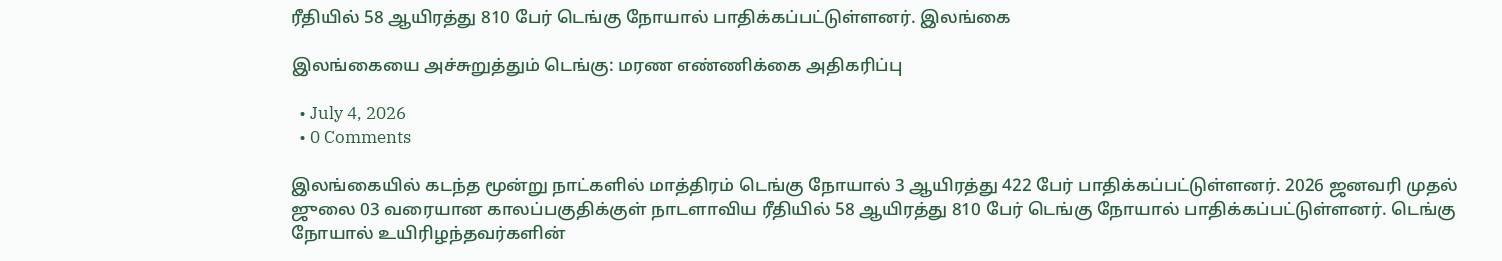ரீதியில் 58 ஆயிரத்து 810 பேர் டெங்கு நோயால் பாதிக்கப்பட்டுள்ளனர். இலங்கை

இலங்கையை அச்சுறுத்தும் டெங்கு: மரண எண்ணிக்கை அதிகரிப்பு

  • July 4, 2026
  • 0 Comments

இலங்கையில் கடந்த மூன்று நாட்களில் மாத்திரம் டெங்கு நோயால் 3 ஆயிரத்து 422 பேர் பாதிக்கப்பட்டுள்ளனர். 2026 ஜனவரி முதல் ஜுலை 03 வரையான காலப்பகுதிக்குள் நாடளாவிய ரீதியில் 58 ஆயிரத்து 810 பேர் டெங்கு நோயால் பாதிக்கப்பட்டுள்ளனர். டெங்கு நோயால் உயிரிழந்தவர்களின்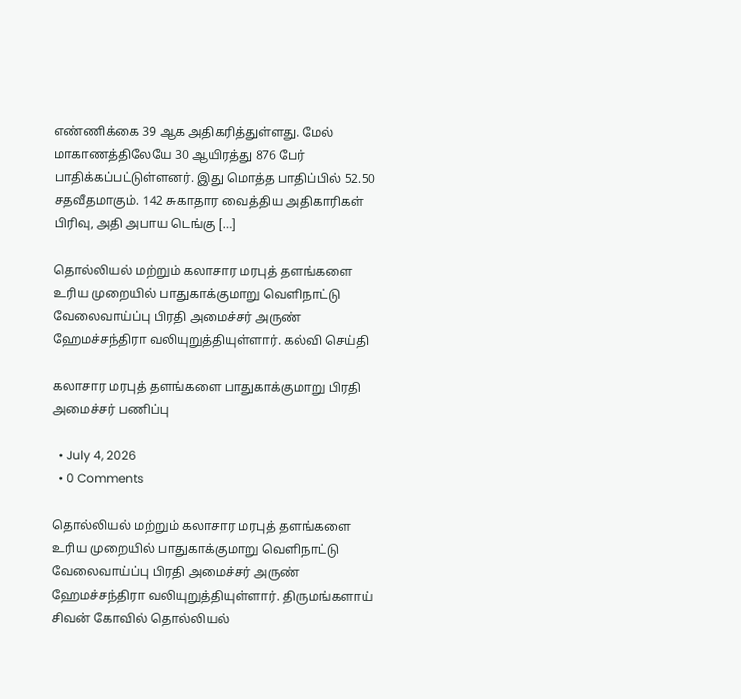எண்ணிக்கை 39 ஆக அதிகரித்துள்ளது. மேல் மாகாணத்திலேயே 30 ஆயிரத்து 876 பேர் பாதிக்கப்பட்டுள்ளனர். இது மொத்த பாதிப்பில் 52.50 சதவீதமாகும். 142 சுகாதார வைத்திய அதிகாரிகள் பிரிவு, அதி அபாய டெங்கு […]

தொல்லியல் மற்றும் கலாசார மரபுத் தளங்களை உரிய முறையில் பாதுகாக்குமாறு வெளிநாட்டு வேலைவாய்ப்பு பிரதி அமைச்சர் அருண் ஹேமச்சந்திரா வலியுறுத்தியுள்ளார். கல்வி செய்தி

கலாசார மரபுத் தளங்களை பாதுகாக்குமாறு பிரதி அமைச்சர் பணிப்பு

  • July 4, 2026
  • 0 Comments

தொல்லியல் மற்றும் கலாசார மரபுத் தளங்களை உரிய முறையில் பாதுகாக்குமாறு வெளிநாட்டு வேலைவாய்ப்பு பிரதி அமைச்சர் அருண் ஹேமச்சந்திரா வலியுறுத்தியுள்ளார். திருமங்களாய் சிவன் கோவில் தொல்லியல்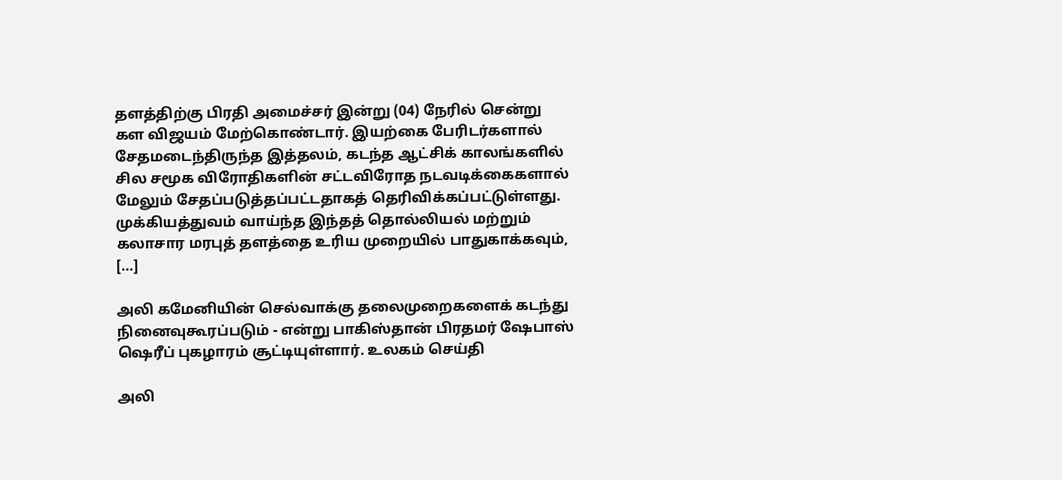தளத்திற்கு பிரதி அமைச்சர் இன்று (04) நேரில் சென்று கள விஜயம் மேற்கொண்டார். இயற்கை பேரிடர்களால் சேதமடைந்திருந்த இத்தலம், கடந்த ஆட்சிக் காலங்களில் சில சமூக விரோதிகளின் சட்டவிரோத நடவடிக்கைகளால் மேலும் சேதப்படுத்தப்பட்டதாகத் தெரிவிக்கப்பட்டுள்ளது. முக்கியத்துவம் வாய்ந்த இந்தத் தொல்லியல் மற்றும் கலாசார மரபுத் தளத்தை உரிய முறையில் பாதுகாக்கவும், […]

அலி கமேனியின் செல்வாக்கு தலைமுறைகளைக் கடந்து நினைவுகூரப்படும் - என்று பாகிஸ்தான் பிரதமர் ஷேபாஸ் ஷெரீப் புகழாரம் சூட்டியுள்ளார். உலகம் செய்தி

அலி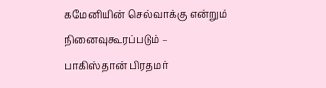கமேனியின் செல்வாக்கு என்றும் நினைவுகூரப்படும் – பாகிஸ்தான் பிரதமர்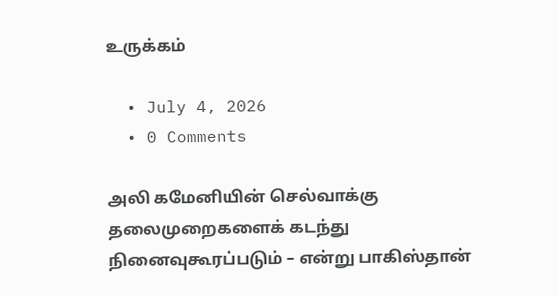உருக்கம்

  • July 4, 2026
  • 0 Comments

அலி கமேனியின் செல்வாக்கு தலைமுறைகளைக் கடந்து நினைவுகூரப்படும் – என்று பாகிஸ்தான்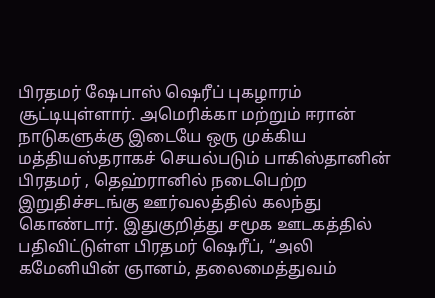பிரதமர் ஷேபாஸ் ஷெரீப் புகழாரம் சூட்டியுள்ளார். அமெரிக்கா மற்றும் ஈரான் நாடுகளுக்கு இடையே ஒரு முக்கிய மத்தியஸ்தராகச் செயல்படும் பாகிஸ்தானின் பிரதமர் , தெஹ்ரானில் நடைபெற்ற இறுதிச்சடங்கு ஊர்வலத்தில் கலந்து கொண்டார். இதுகுறித்து சமூக ஊடகத்தில் பதிவிட்டுள்ள பிரதமர் ஷெரீப், “அலி கமேனியின் ஞானம், தலைமைத்துவம்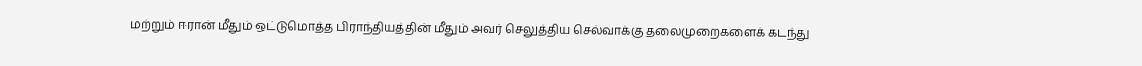மற்றும் ஈரான் மீதும் ஒட்டுமொத்த பிராந்தியத்தின் மீதும் அவர் செலுத்திய செல்வாக்கு தலைமுறைகளைக் கடந்து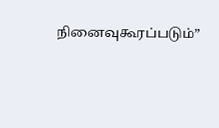நினைவுகூரப்படும்”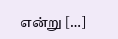என்று […]